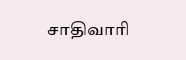சாதிவாரி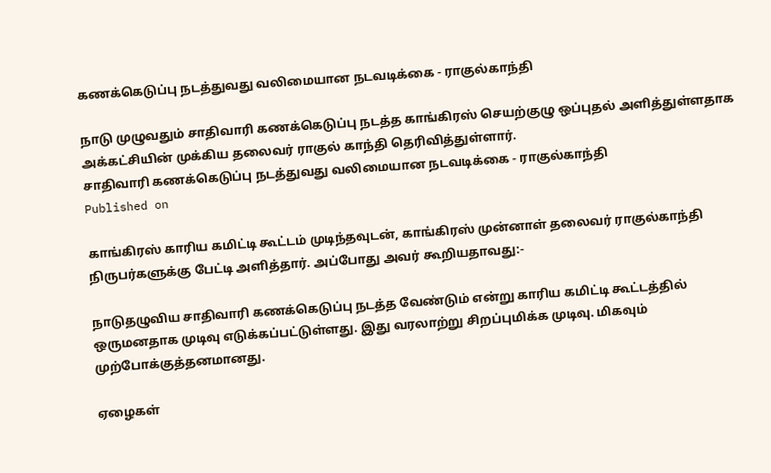கணக்கெடுப்பு நடத்துவது வலிமையான நடவடிக்கை - ராகுல்காந்தி

நாடு முழுவதும் சாதிவாரி கணக்கெடுப்பு நடத்த காங்கிரஸ் செயற்குழு ஒப்புதல் அளித்துள்ளதாக அக்கட்சியின் முக்கிய தலைவர் ராகுல் காந்தி தெரிவித்துள்ளார்.
சாதிவாரி கணக்கெடுப்பு நடத்துவது வலிமையான நடவடிக்கை - ராகுல்காந்தி
Published on

காங்கிரஸ் காரிய கமிட்டி கூட்டம் முடிந்தவுடன், காங்கிரஸ் முன்னாள் தலைவர் ராகுல்காந்தி நிருபர்களுக்கு பேட்டி அளித்தார். அப்போது அவர் கூறியதாவது:-

நாடுதழுவிய சாதிவாரி கணக்கெடுப்பு நடத்த வேண்டும் என்று காரிய கமிட்டி கூட்டத்தில் ஒருமனதாக முடிவு எடுக்கப்பட்டுள்ளது. இது வரலாற்று சிறப்புமிக்க முடிவு. மிகவும் முற்போக்குத்தனமானது.

ஏழைகள்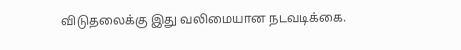விடுதலைக்கு இது வலிமையான நடவடிக்கை.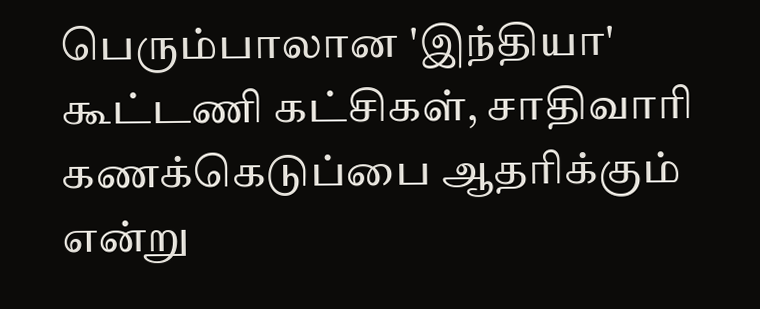பெரும்பாலான 'இந்தியா' கூட்டணி கட்சிகள், சாதிவாரி கணக்கெடுப்பை ஆதரிக்கும் என்று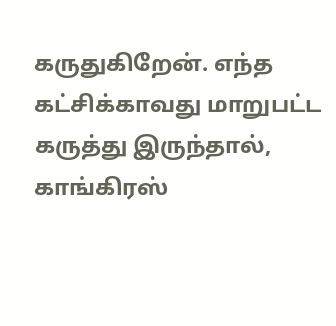கருதுகிறேன். எந்த கட்சிக்காவது மாறுபட்ட கருத்து இருந்தால், காங்கிரஸ்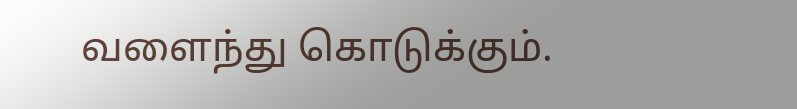வளைந்து கொடுக்கும்.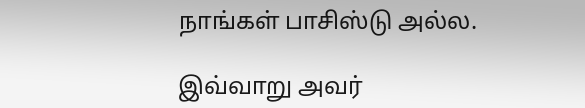நாங்கள் பாசிஸ்டு அல்ல.

இவ்வாறு அவர்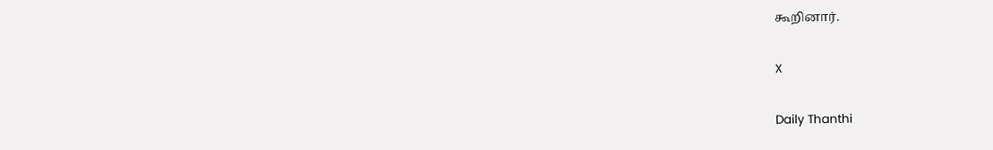கூறினார்.

X

Daily Thanthi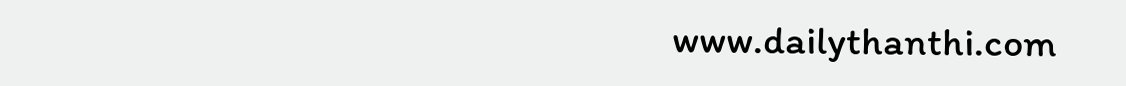www.dailythanthi.com